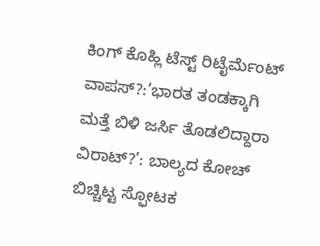ಕಿಂಗ್ ಕೊಹ್ಲಿ ಟೆಸ್ಟ್ ರಿಟೈರ್ಮೆಂಟ್ ವಾಪಸ್?:’ಭಾರತ ತಂಡಕ್ಕಾಗಿ ಮತ್ತೆ ಬಿಳಿ ಜರ್ಸಿ ತೊಡಲಿದ್ದಾರಾ ವಿರಾಟ್?’: ಬಾಲ್ಯದ ಕೋಚ್ ಬಿಚ್ಚಿಟ್ಟ ಸ್ಫೋಟಕ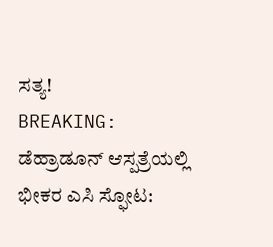ಸತ್ಯ!
BREAKING: ಡೆಹ್ರಾಡೂನ್ ಆಸ್ಪತ್ರೆಯಲ್ಲಿ ಭೀಕರ ಎಸಿ ಸ್ಫೋಟ: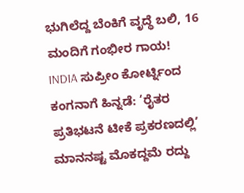ಭುಗಿಲೆದ್ದ ಬೆಂಕಿಗೆ ವೃದ್ಧೆ ಬಲಿ, 16 ಮಂದಿಗೆ ಗಂಭೀರ ಗಾಯ!
INDIA ಸುಪ್ರೀಂ ಕೋರ್ಟ್ನಿಂದ ಕಂಗನಾಗೆ ಹಿನ್ನಡೆ: ‘ರೈತರ ಪ್ರತಿಭಟನೆ ಟೀಕೆ ಪ್ರಕರಣದಲ್ಲಿ’ ಮಾನನಷ್ಟ ಮೊಕದ್ದಮೆ ರದ್ದು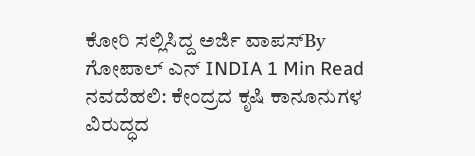ಕೋರಿ ಸಲ್ಲಿಸಿದ್ದ ಅರ್ಜಿ ವಾಪಸ್By ಗೋಪಾಲ್ ಎನ್ INDIA 1 Min Read ನವದೆಹಲಿ: ಕೇಂದ್ರದ ಕೃಷಿ ಕಾನೂನುಗಳ ವಿರುದ್ಧದ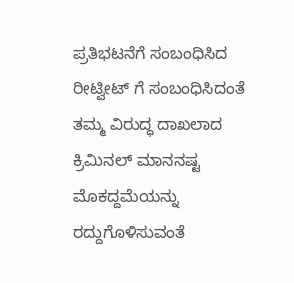ಪ್ರತಿಭಟನೆಗೆ ಸಂಬಂಧಿಸಿದ ರೀಟ್ವೀಟ್ ಗೆ ಸಂಬಂಧಿಸಿದಂತೆ ತಮ್ಮ ವಿರುದ್ಧ ದಾಖಲಾದ ಕ್ರಿಮಿನಲ್ ಮಾನನಷ್ಟ ಮೊಕದ್ದಮೆಯನ್ನು ರದ್ದುಗೊಳಿಸುವಂತೆ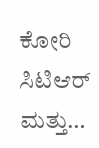ಕೋರಿ ಸಿಟಿಆರ್ ಮತ್ತು…